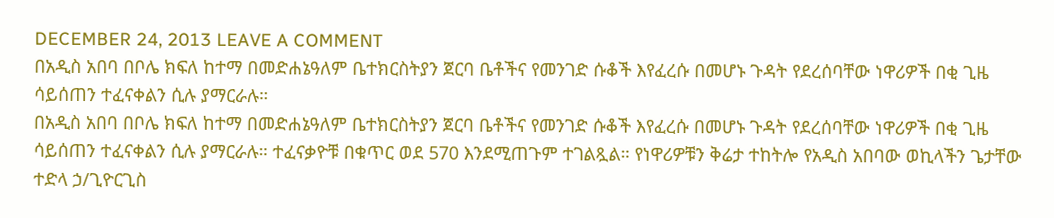DECEMBER 24, 2013 LEAVE A COMMENT
በአዲስ አበባ በቦሌ ክፍለ ከተማ በመድሐኔዓለም ቤተክርስትያን ጀርባ ቤቶችና የመንገድ ሱቆች እየፈረሱ በመሆኑ ጉዳት የደረሰባቸው ነዋሪዎች በቂ ጊዜ ሳይሰጠን ተፈናቀልን ሲሉ ያማርራሉ።
በአዲስ አበባ በቦሌ ክፍለ ከተማ በመድሐኔዓለም ቤተክርስትያን ጀርባ ቤቶችና የመንገድ ሱቆች እየፈረሱ በመሆኑ ጉዳት የደረሰባቸው ነዋሪዎች በቂ ጊዜ ሳይሰጠን ተፈናቀልን ሲሉ ያማርራሉ። ተፈናቃዮቹ በቁጥር ወደ 570 እንደሚጠጉም ተገልጿል። የነዋሪዎቹን ቅሬታ ተከትሎ የአዲስ አበባው ወኪላችን ጌታቸው ተድላ ኃ/ጊዮርጊስ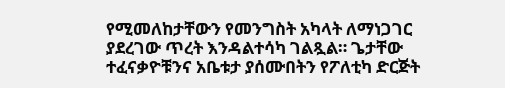የሚመለከታቸውን የመንግስት አካላት ለማነጋገር ያደረገው ጥረት እንዳልተሳካ ገልጿል። ጌታቸው ተፈናቃዮቹንና አቤቱታ ያሰሙበትን የፖለቲካ ድርጅት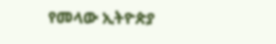የመላው ኢትዮጵያ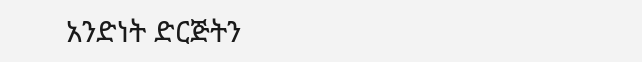አንድነት ድርጅትን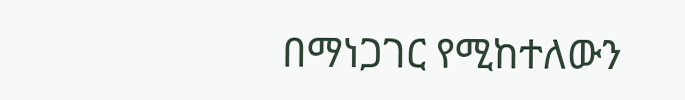በማነጋገር የሚከተለውን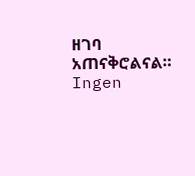ዘገባ አጠናቅሮልናል።
Ingen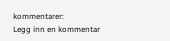kommentarer:
Legg inn en kommentar